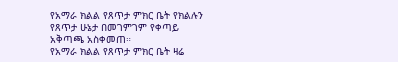የአማራ ክልል የጸጥታ ምክር ቤት የክልሉን የጸጥታ ሁኔታ በመገምገም የቀጣይ አቅጣጫ አስቀመጠ።
የአማራ ክልል የጸጥታ ምክር ቤት ዛሬ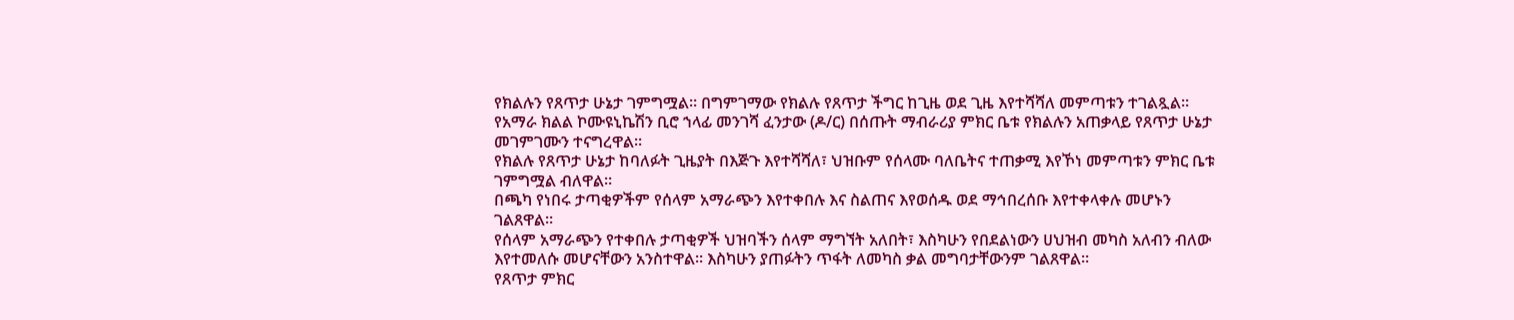የክልሉን የጸጥታ ሁኔታ ገምግሟል። በግምገማው የክልሉ የጸጥታ ችግር ከጊዜ ወደ ጊዜ እየተሻሻለ መምጣቱን ተገልጿል።
የአማራ ክልል ኮሙዩኒኬሽን ቢሮ ኀላፊ መንገሻ ፈንታው (ዶ/ር) በሰጡት ማብራሪያ ምክር ቤቱ የክልሉን አጠቃላይ የጸጥታ ሁኔታ መገምገሙን ተናግረዋል።
የክልሉ የጸጥታ ሁኔታ ከባለፉት ጊዜያት በእጅጉ እየተሻሻለ፣ ህዝቡም የሰላሙ ባለቤትና ተጠቃሚ እየኾነ መምጣቱን ምክር ቤቱ ገምግሟል ብለዋል።
በጫካ የነበሩ ታጣቂዎችም የሰላም አማራጭን እየተቀበሉ እና ስልጠና እየወሰዱ ወደ ማኅበረሰቡ እየተቀላቀሉ መሆኑን ገልጸዋል።
የሰላም አማራጭን የተቀበሉ ታጣቂዎች ህዝባችን ሰላም ማግኘት አለበት፣ እስካሁን የበደልነውን ሀህዝብ መካስ አለብን ብለው እየተመለሱ መሆናቸውን አንስተዋል። እስካሁን ያጠፉትን ጥፋት ለመካስ ቃል መግባታቸውንም ገልጸዋል።
የጸጥታ ምክር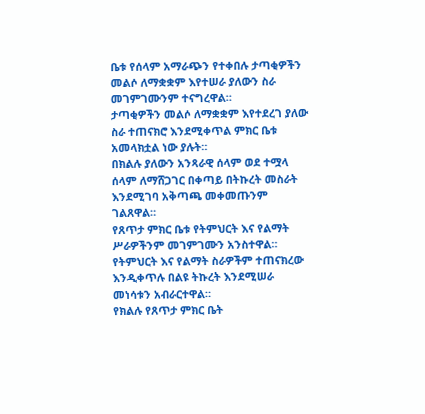ቤቱ የሰላም አማራጭን የተቀበሉ ታጣቂዎችን መልሶ ለማቋቋም እየተሠራ ያለውን ስራ መገምገሙንም ተናግረዋል።
ታጣቂዎችን መልሶ ለማቋቋም እየተደረገ ያለው ስራ ተጠናክሮ እንደሚቀጥል ምክር ቤቱ አመላክቷል ነው ያሉት።
በክልሉ ያለውን አንጻራዊ ሰላም ወደ ተሟላ ሰላም ለማሸጋገር በቀጣይ በትኩረት መስራት እንደሚገባ አቅጣጫ መቀመጡንም ገልጸዋል።
የጸጥታ ምክር ቤቱ የትምህርት እና የልማት ሥራዎችንም መገምገሙን አንስተዋል። የትምህርት እና የልማት ስራዎችም ተጠናክረው እንዲቀጥሉ በልዩ ትኩረት እንደሚሠራ መነሳቱን አብራርተዋል።
የክልሉ የጸጥታ ምክር ቤት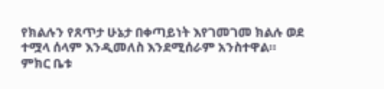የክልሉን የጸጥታ ሁኔታ በቀጣይነት እየገመገመ ክልሉ ወደ ተሟላ ሰላም እንዲመለስ እንደሚሰራም አንስተዋል።
ምክር ቤቱ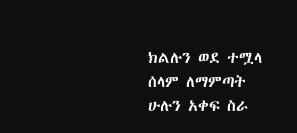ክልሉን ወደ ተሟላ ሰላም ለማምጣት ሁሉን አቀፍ ስራ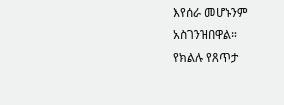እየሰራ መሆኑንም አስገንዝበዋል።
የክልሉ የጸጥታ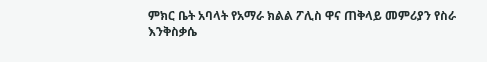ምክር ቤት አባላት የአማራ ክልል ፖሊስ ዋና ጠቅላይ መምሪያን የስራ እንቅስቃሴ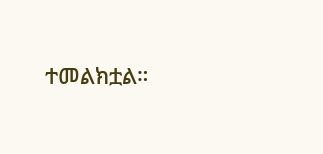ተመልክቷል።